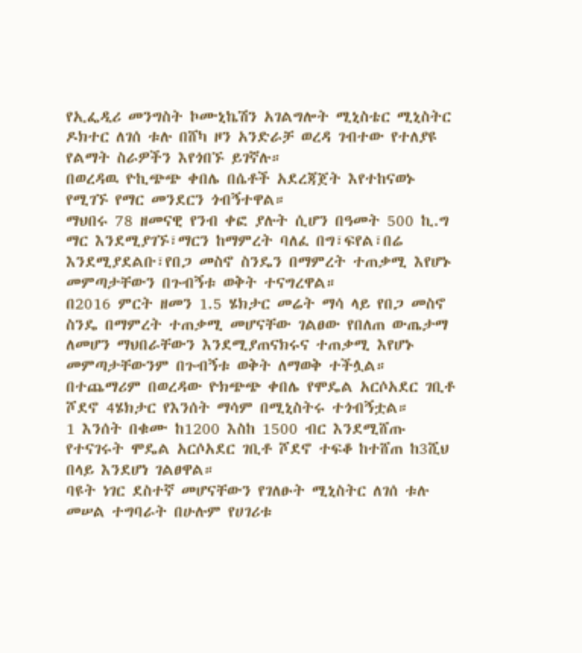የኢፌዲሪ መንግስት ኮሙኒኬሽን አገልግሎት ሚኒስቴር ሚኒስትር ዶክተር ለገሰ ቱሉ በሸካ ዞን አንድራቻ ወረዳ ገብተው የተለያዩ የልማት ስራዎችን እየጎበኙ ይገኛሉ።
በወረዳዉ ዮኪጭጭ ቀበሌ በሴቶች አደረጃጀት እየተከናወኑ የሚገኙ የማር መንደርን ጎብኝተዋል።
ማህበሩ 78 ዘመናዊ የንብ ቀፎ ያሉት ሲሆን በዓመት 500 ኪ.ግ ማር እንደሚያገኙ፣ማርን ከማምረት ባለፈ በግ፣ፍየል፣በሬ እንደሚያደልቡ፣የበጋ መስኖ ስንዴን በማምረት ተጠቃሚ እየሆኑ መምጣታቸውን በጉብኝቱ ወቅት ተናግረዋል።
በ2016 ምርት ዘመን 1.5 ሄክታር መሬት ማሳ ላይ የበጋ መስኖ ስንዴ በማምረት ተጠቃሚ መሆናቸው ገልፀው የበለጠ ውጤታማ ለመሆን ማህበራቸውን እንደሚያጠናክሩና ተጠቃሚ እየሆኑ መምጣታቸውንም በጉብኝቱ ወቅት ለማወቅ ተችሏል።
በተጨማሪም በወረዳው ዮክጭጭ ቀበሌ የሞዴል አርሶአደር ገቢቶ ሾደኖ 4ሄክታር የእንሰት ማሳም በሚኒስትሩ ተጎብኝቷል።
1 እንሰት በቁሙ ከ1200 እስከ 1500 ብር እንደሚሸጡ የተናገሩት ሞዴል አርሶአደር ገቢቶ ሾደኖ ተፍቆ ከተሸጠ ከ3ሺህ በላይ እንደሆነ ገልፀዋል።
ባዩት ነገር ደስተኛ መሆናቸውን የገለፁት ሚኒስትር ለገሰ ቱሉ መሠል ተግባራት በሁሉም የሀገሪቱ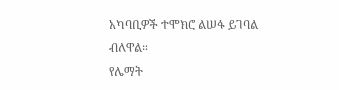አካባቢዎች ተሞክሮ ልሠፋ ይገባል ብለዋል።
የሌማት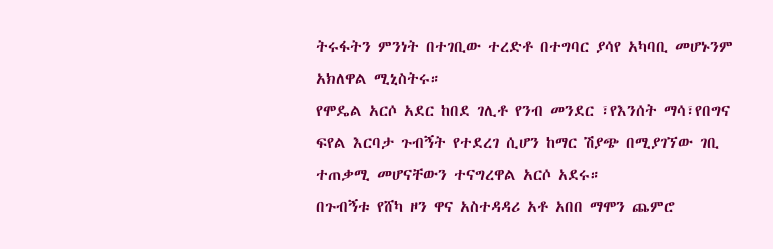ትሩፋትን ምንነት በተገቢው ተረድቶ በተግባር ያሳየ አካባቢ መሆኑንም አክለዋል ሚኒስትሩ።
የሞዴል አርሶ አደር ከበደ ገሊቶ የንብ መንደር ፣የእንሰት ማሳ፣የበግና ፍየል እርባታ ጉብኝት የተደረገ ሲሆን ከማር ሽያጭ በሚያገኘው ገቢ ተጠቃሚ መሆናቸውን ተናግረዋል አርሶ አደሩ።
በጉብኝቱ የሸካ ዞን ዋና አስተዳዳሪ አቶ አበበ ማሞን ጨምሮ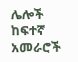ሌሎች ከፍተኛ አመራሮች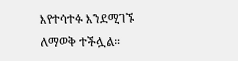እየተሳተፉ እንደሚገኙ ለማወቅ ተችሏል።